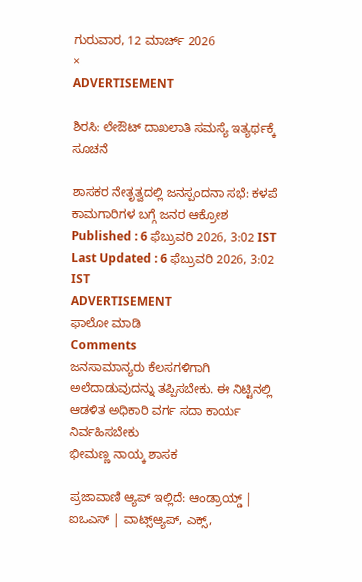ಗುರುವಾರ, 12 ಮಾರ್ಚ್ 2026
×
ADVERTISEMENT

ಶಿರಸಿ: ಲೇಔಟ್ ದಾಖಲಾತಿ ಸಮಸ್ಯೆ ಇತ್ಯರ್ಥಕ್ಕೆ ಸೂಚನೆ

ಶಾಸಕರ ನೇತೃತ್ವದಲ್ಲಿ ಜನಸ್ಪಂದನಾ ಸಭೆ: ಕಳಪೆ ಕಾಮಗಾರಿಗಳ ಬಗ್ಗೆ ಜನರ ಆಕ್ರೋಶ
Published : 6 ಫೆಬ್ರುವರಿ 2026, 3:02 IST
Last Updated : 6 ಫೆಬ್ರುವರಿ 2026, 3:02 IST
ADVERTISEMENT
ಫಾಲೋ ಮಾಡಿ
Comments
ಜನಸಾಮಾನ್ಯರು ಕೆಲಸಗಳಿಗಾಗಿ ಅಲೆದಾಡುವುದನ್ನು ತಪ್ಪಿಸಬೇಕು. ಈ ನಿಟ್ಟಿನಲ್ಲಿ ಆಡಳಿತ ಅಧಿಕಾರಿ ವರ್ಗ ಸದಾ ಕಾರ್ಯ ನಿರ್ವಹಿಸಬೇಕು
ಭೀಮಣ್ಣ ನಾಯ್ಕ ಶಾಸಕ

ಪ್ರಜಾವಾಣಿ ಆ್ಯಪ್ ಇಲ್ಲಿದೆ: ಆಂಡ್ರಾಯ್ಡ್ | ಐಒಎಸ್ | ವಾಟ್ಸ್ಆ್ಯಪ್, ಎಕ್ಸ್,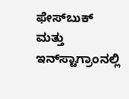ಫೇಸ್‌ಬುಕ್ ಮತ್ತು ಇನ್‌ಸ್ಟಾಗ್ರಾಂನಲ್ಲಿ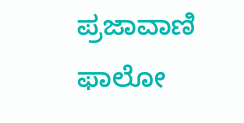ಪ್ರಜಾವಾಣಿ ಫಾಲೋ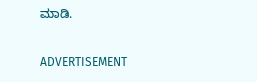ಮಾಡಿ.

ADVERTISEMENT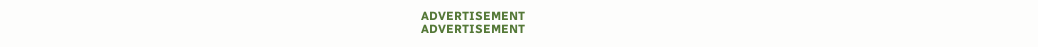ADVERTISEMENT
ADVERTISEMENT